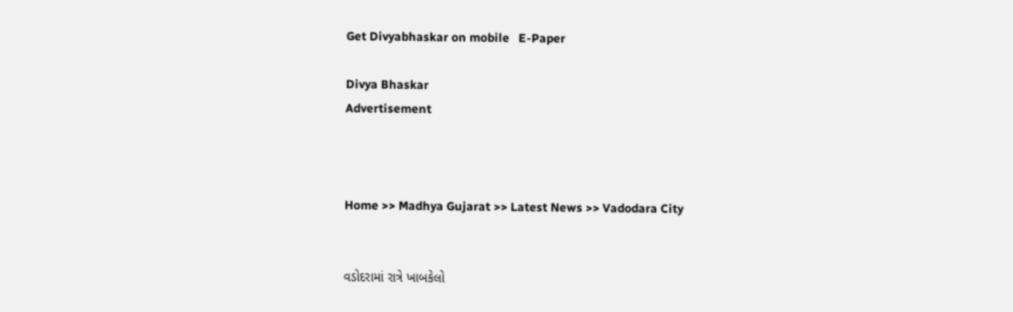Get Divyabhaskar on mobile   E-Paper

Divya Bhaskar
Advertisement



Home >> Madhya Gujarat >> Latest News >> Vadodara City


વડોદરામાં રાત્રે ખાબકેલો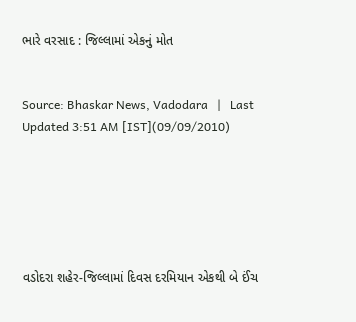ભારે વરસાદ : જિલ્લામાં એકનું મોત


Source: Bhaskar News, Vadodara   |   Last Updated 3:51 AM [IST](09/09/2010)






વડોદરા શહેર-જિલ્લામાં દિવસ દરમિયાન એકથી બે ઈંચ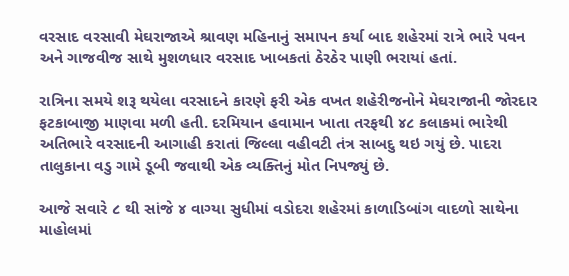વરસાદ વરસાવી મેઘરાજાએ શ્રાવણ મહિનાનું સમાપન કર્યા બાદ શહેરમાં રાત્રે ભારે પવન અને ગાજવીજ સાથે મુશળધાર વરસાદ ખાબકતાં ઠેરઠેર પાણી ભરાયાં હતાં.

રાત્રિના સમયે શરૂ થયેલા વરસાદને કારણે ફરી એક વખત શહેરીજનોને મેઘરાજાની જોરદાર ફટકાબાજી માણવા મળી હતી. દરમિયાન હવામાન ખાતા તરફથી ૪૮ કલાકમાં ભારેથી અતિભારે વરસાદની આગાહી કરાતાં જિલ્લા વહીવટી તંત્ર સાબદુ થઇ ગયું છે. પાદરા તાલુકાના વડુ ગામે ડૂબી જવાથી એક વ્યક્તિનું મોત નિપજ્યું છે.

આજે સવારે ૮ થી સાંજે ૪ વાગ્યા સુધીમાં વડોદરા શહેરમાં કાળાડિબાંગ વાદળો સાથેના માહોલમાં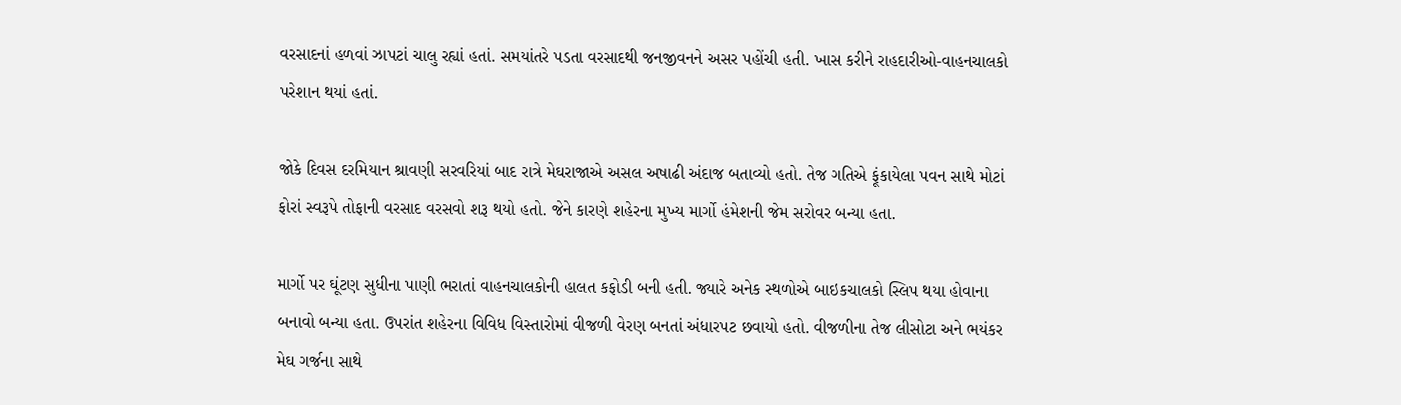વરસાદનાં હળવાં ઝાપટાં ચાલુ રહ્યાં હતાં. સમયાંતરે પડતા વરસાદથી જનજીવનને અસર પહોંચી હતી. ખાસ કરીને રાહદારીઓ-વાહનચાલકો પરેશાન થયાં હતાં.

જોકે દિવસ દરમિયાન શ્રાવણી સરવરિયાં બાદ રાત્રે મેઘરાજાએ અસલ અષાઢી અંદાજ બતાવ્યો હતો. તેજ ગતિએ ફૂંકાયેલા પવન સાથે મોટાં ફોરાં સ્વરૂપે તોફાની વરસાદ વરસવો શરૂ થયો હતો. જેને કારણે શહેરના મુખ્ય માર્ગો હંમેશની જેમ સરોવર બન્યા હતા.

માર્ગો પર ઘૂંટણ સુધીના પાણી ભરાતાં વાહનચાલકોની હાલત કફોડી બની હતી. જ્યારે અનેક સ્થળોએ બાઇકચાલકો સ્લિપ થયા હોવાના બનાવો બન્યા હતા. ઉપરાંત શહેરના વિવિધ વિસ્તારોમાં વીજળી વેરણ બનતાં અંધારપટ છવાયો હતો. વીજળીના તેજ લીસોટા અને ભયંકર મેઘ ગર્જના સાથે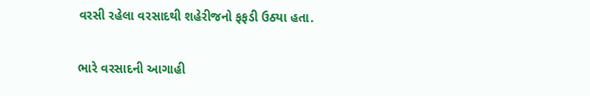વરસી રહેલા વરસાદથી શહેરીજનો ફફડી ઉઠ્યા હતા.

ભારે વરસાદની આગાહી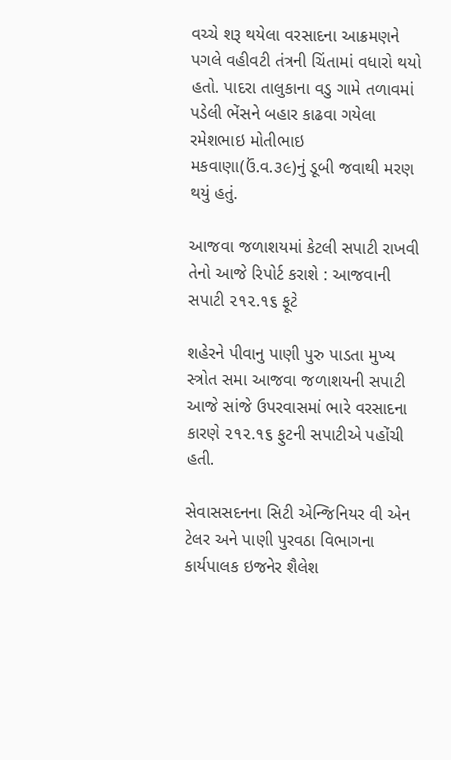વચ્ચે શરૂ થયેલા વરસાદના આક્રમણને પગલે વહીવટી તંત્રની ચિંતામાં વધારો થયો હતો. પાદરા તાલુકાના વડુ ગામે તળાવમાં પડેલી ભેંસને બહાર કાઢવા ગયેલા રમેશભાઇ મોતીભાઇ મકવાણા(ઉં.વ.૩૯)નું ડૂબી જવાથી મરણ થયું હતું.

આજવા જળાશયમાં કેટલી સપાટી રાખવી તેનો આજે રિપોર્ટ કરાશે : આજવાની સપાટી ૨૧૨.૧૬ ફૂટે

શહેરને પીવાનુ પાણી પુરુ પાડતા મુખ્ય સ્ત્રોત સમા આજવા જળાશયની સપાટી આજે સાંજે ઉપરવાસમાં ભારે વરસાદના કારણે ૨૧૨.૧૬ ફુટની સપાટીએ પહોંચી હતી.

સેવાસસદનના સિટી એન્જિનિયર વી એન ટેલર અને પાણી પુરવઠા વિભાગના કાર્યપાલક ઇજનેર શૈલેશ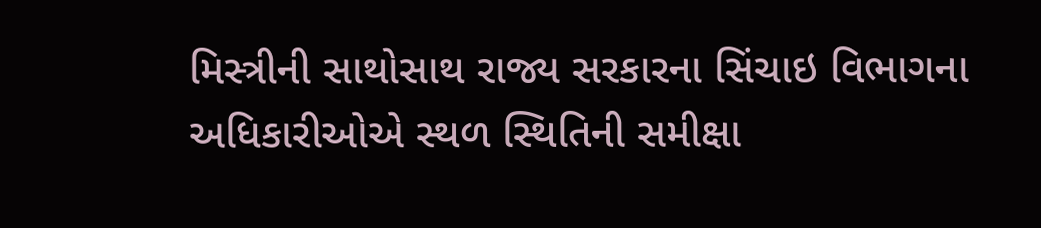મિસ્ત્રીની સાથોસાથ રાજ્ય સરકારના સિંચાઇ વિભાગના અધિકારીઓએ સ્થળ સ્થિતિની સમીક્ષા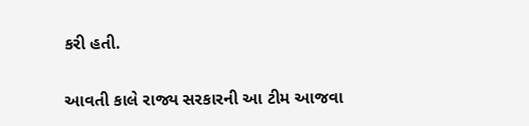કરી હતી.

આવતી કાલે રાજ્ય સરકારની આ ટીમ આજવા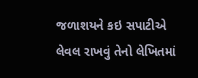જળાશયને કઇ સપાટીએ લેવલ રાખવું તેનો લેખિતમાં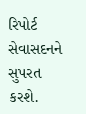રિપોર્ટ સેવાસદનને સુપરત કરશે.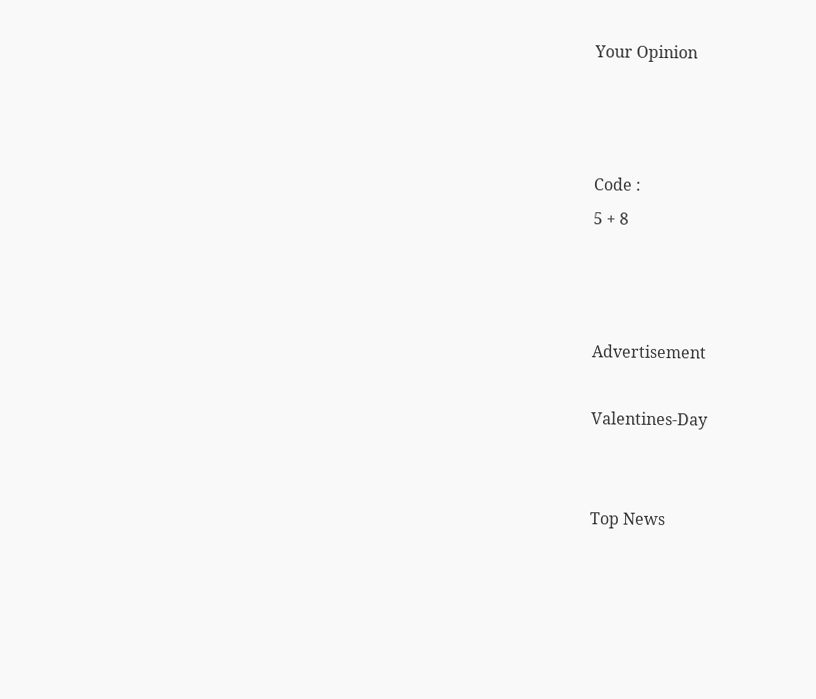Your Opinion



Code :
5 + 8



Advertisement

Valentines-Day


Top News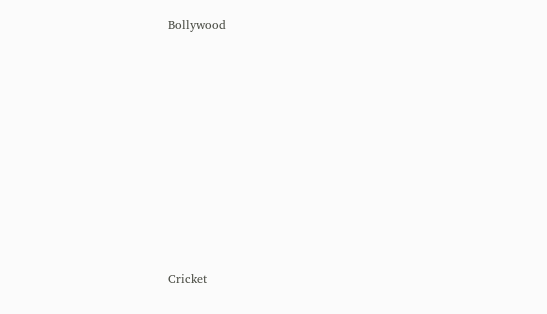Bollywood











Cricket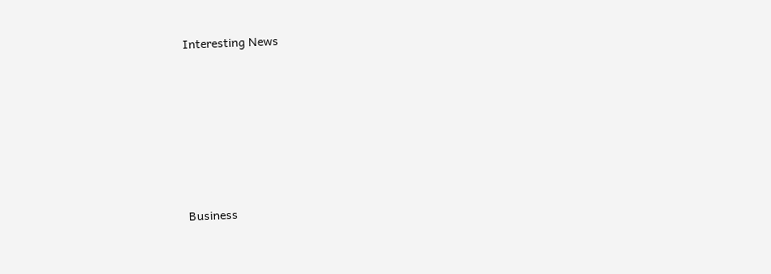Interesting News











Business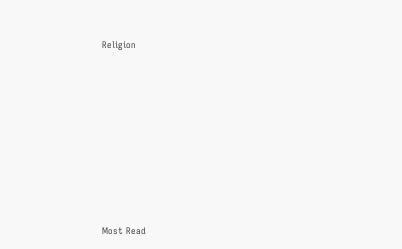Religion











Most Read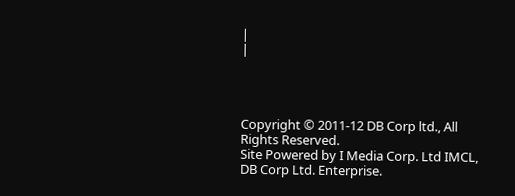|
|




Copyright © 2011-12 DB Corp ltd., All Rights Reserved.
Site Powered by I Media Corp. Ltd IMCL, DB Corp Ltd. Enterprise.